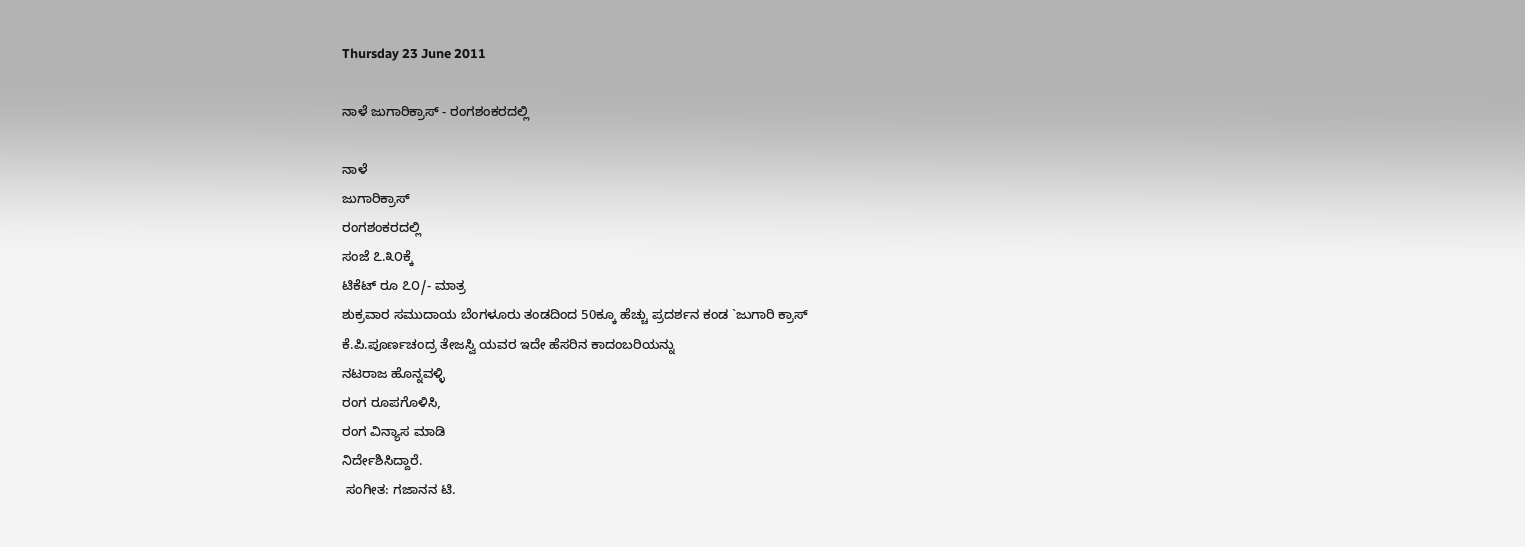Thursday 23 June 2011

ನಾಳೆ ಜುಗಾರಿಕ್ರಾಸ್ - ರಂಗಶಂಕರದಲ್ಲಿ

ನಾಳೆ
ಜುಗಾರಿಕ್ರಾಸ್
ರಂಗಶಂಕರದಲ್ಲಿ
ಸಂಜೆ ೭.೩೦ಕ್ಕೆ
ಟಿಕೆಟ್ ರೂ ೭೦/- ಮಾತ್ರ
ಶುಕ್ರವಾರ ಸಮುದಾಯ ಬೆಂಗಳೂರು ತಂಡದಿಂದ 50ಕ್ಕೂ ಹೆಚ್ಚು ಪ್ರದರ್ಶನ ಕಂಡ `ಜುಗಾರಿ ಕ್ರಾಸ್
ಕೆ.ಪಿ.ಪೂರ್ಣಚಂದ್ರ ತೇಜಸ್ವಿ ಯವರ ಇದೇ ಹೆಸರಿನ ಕಾದಂಬರಿಯನ್ನು
ನಟರಾಜ ಹೊನ್ನವಳ್ಳಿ
ರಂಗ ರೂಪಗೊಳಿಸಿ,
ರಂಗ ವಿನ್ಯಾಸ ಮಾಡಿ
ನಿರ್ದೇಶಿಸಿದ್ದಾರೆ.
 ಸಂಗೀತ: ಗಜಾನನ ಟಿ.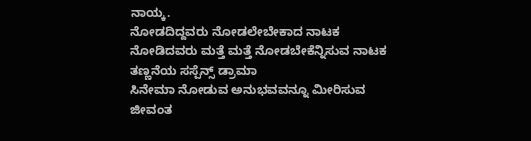ನಾಯ್ಕ.
ನೋಡದಿದ್ದವರು ನೋಡಲೇಬೇಕಾದ ನಾಟಕ
ನೋಡಿದವರು ಮತ್ತೆ ಮತ್ತೆ ನೋಡಬೇಕೆನ್ನಿಸುವ ನಾಟಕ
ತಣ್ಣನೆಯ ಸಸ್ಪೆನ್ಸ್ ಡ್ರಾಮಾ
ಸಿನೇಮಾ ನೋಡುವ ಅನುಭವವನ್ನೂ ಮೀರಿಸುವ
ಜೀವಂತ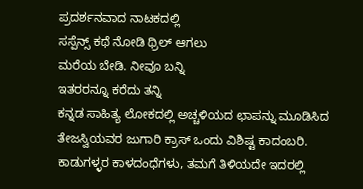ಪ್ರದರ್ಶನವಾದ ನಾಟಕದಲ್ಲಿ
ಸಸ್ಪೆನ್ಸ್ ಕಥೆ ನೋಡಿ ಥ್ರಿಲ್ ಆಗಲು
ಮರೆಯ ಬೇಡಿ. ನೀವೂ ಬನ್ನಿ
ಇತರರನ್ನೂ ಕರೆದು ತನ್ನಿ
ಕನ್ನಡ ಸಾಹಿತ್ಯ ಲೋಕದಲ್ಲಿ ಅಚ್ಚಳಿಯದ ಛಾಪನ್ನು ಮೂಡಿಸಿದ ತೇಜಸ್ವಿಯವರ ಜುಗಾರಿ ಕ್ರಾಸ್ ಒಂದು ವಿಶಿಷ್ಟ ಕಾದಂಬರಿ. ಕಾಡುಗಳ್ಳರ ಕಾಳದಂಧೆಗಳು, ತಮಗೆ ತಿಳಿಯದೇ ಇದರಲ್ಲಿ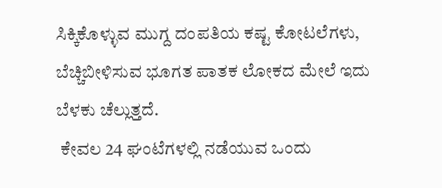ಸಿಕ್ಕಿಕೊಳ್ಳುವ ಮುಗ್ದ ದಂಪತಿಯ ಕಷ್ಟ ಕೋಟಲೆಗಳು, ಬೆಚ್ಚಿಬೀಳಿಸುವ ಭೂಗತ ಪಾತಕ ಲೋಕದ ಮೇಲೆ ಇದು ಬೆಳಕು ಚೆಲ್ಲುತ್ತದೆ.
 ಕೇವಲ 24 ಘಂಟೆಗಳಲ್ಲಿ ನಡೆಯುವ ಒಂದು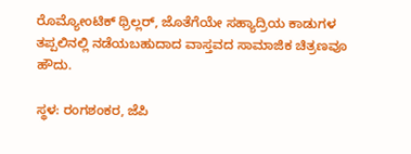ರೊಮ್ಯೋಂಟಿಕ್ ಥ್ರಿಲ್ಲರ್, ಜೊತೆಗೆಯೇ ಸಹ್ಯಾದ್ರಿಯ ಕಾಡುಗಳ ತಪ್ಪಲಿನಲ್ಲಿ ನಡೆಯಬಹುದಾದ ವಾಸ್ತವದ ಸಾಮಾಜಿಕ ಚಿತ್ರಣವೂ ಹೌದು.

ಸ್ಥಳ: ರಂಗಶಂಕರ, ಜೆಪಿ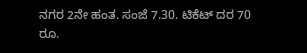ನಗರ 2ನೇ ಹಂತ. ಸಂಜೆ 7.30. ಟಿಕೆಟ್ ದರ 70 ರೂ.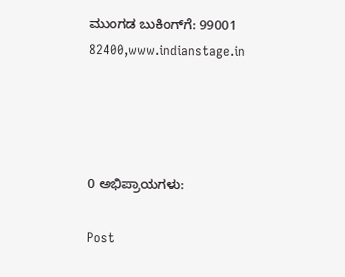ಮುಂಗಡ ಬುಕಿಂಗ್‌ಗೆ: 99001 82400,www.indianstage.in




0 ಅಭಿಪ್ರಾಯಗಳು:

Post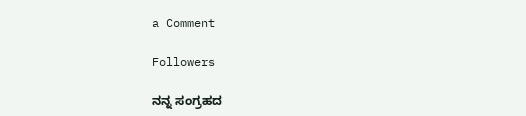a Comment

Followers

ನನ್ನ ಸಂಗ್ರಹದ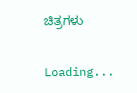ಚಿತ್ರಗಳು

Loading...